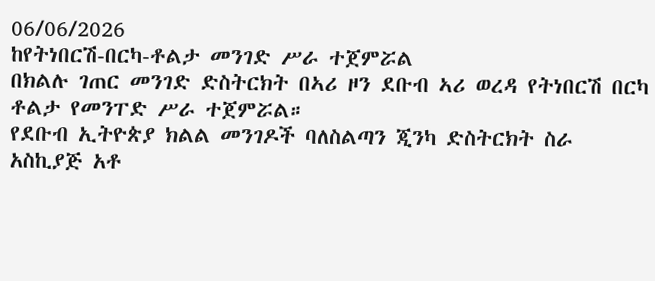06/06/2026
ከየትነበርሽ-በርካ-ቶልታ መንገድ ሥራ ተጀምሯል
በክልሉ ገጠር መንገድ ድስትርክት በኣሪ ዞን ደቡብ ኣሪ ወረዳ የትነበርሽ በርካ ቶልታ የመንፐድ ሥራ ተጀምሯል።
የደቡብ ኢትዮጵያ ክልል መንገዶች ባለስልጣን ጂንካ ድስትርክት ስራ አስኪያጅ አቶ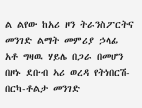ል ልየው ከአሪ ዞን ትራንስፖርትና መንገድ ልማት መምሪያ ኃላፊ አቶ ግዛዉ ሃይሌ በጋራ በመሆን በዞኑ ደቡብ ኣሪ ወረዳ የትነበርሽ-በርካ-ቶልታ መንገድ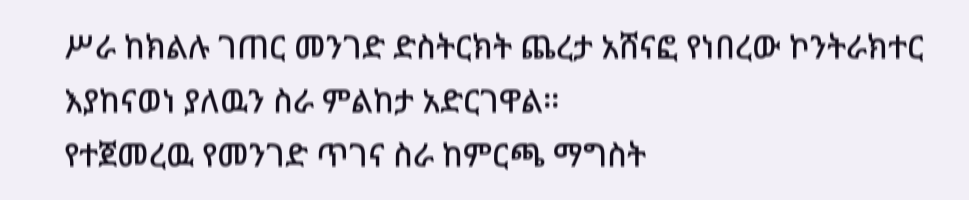ሥራ ከክልሉ ገጠር መንገድ ድስትርክት ጨረታ አሸናፎ የነበረው ኮንትራክተር እያከናወነ ያለዉን ስራ ምልከታ አድርገዋል።
የተጀመረዉ የመንገድ ጥገና ስራ ከምርጫ ማግስት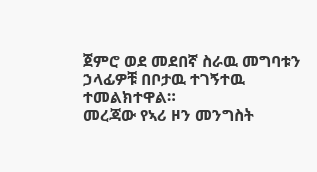ጀምሮ ወደ መደበኛ ስራዉ መግባቱን ኃላፊዎቹ በቦታዉ ተገኝተዉ ተመልክተዋል።
መረጃው የኣሪ ዞን መንግስት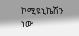ኮሚዩኒኬሽን ነው